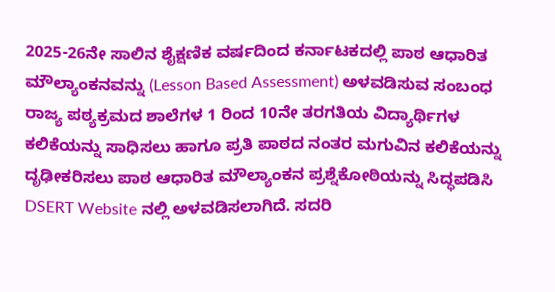2025-26ನೇ ಸಾಲಿನ ಶೈಕ್ಷಣಿಕ ವರ್ಷದಿಂದ ಕರ್ನಾಟಕದಲ್ಲಿ ಪಾಠ ಆಧಾರಿತ ಮೌಲ್ಯಾಂಕನವನ್ನು (Lesson Based Assessment) ಅಳವಡಿಸುವ ಸಂಬಂಧ ರಾಜ್ಯ ಪಠ್ಯಕ್ರಮದ ಶಾಲೆಗಳ 1 ರಿಂದ 10ನೇ ತರಗತಿಯ ವಿದ್ಯಾರ್ಥಿಗಳ ಕಲಿಕೆಯನ್ನು ಸಾಧಿಸಲು ಹಾಗೂ ಪ್ರತಿ ಪಾಠದ ನಂತರ ಮಗುವಿನ ಕಲಿಕೆಯನ್ನು ದೃಢೀಕರಿಸಲು ಪಾಠ ಆಧಾರಿತ ಮೌಲ್ಯಾಂಕನ ಪ್ರಶ್ನೆಕೋಠಿಯನ್ನು ಸಿದ್ಧಪಡಿಸಿ DSERT Website ನಲ್ಲಿ ಅಳವಡಿಸಲಾಗಿದೆ. ಸದರಿ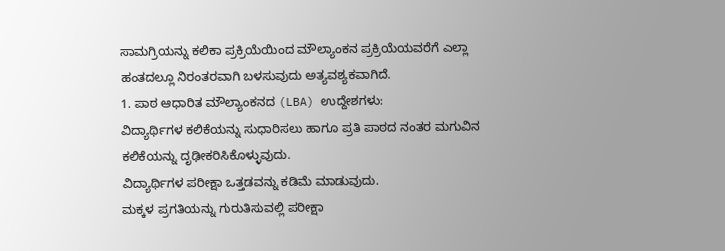ಸಾಮಗ್ರಿಯನ್ನು ಕಲಿಕಾ ಪ್ರಕ್ರಿಯೆಯಿಂದ ಮೌಲ್ಯಾಂಕನ ಪ್ರಕ್ರಿಯೆಯವರೆಗೆ ಎಲ್ಲಾ ಹಂತದಲ್ಲೂ ನಿರಂತರವಾಗಿ ಬಳಸುವುದು ಅತ್ಯವಶ್ಯಕವಾಗಿದೆ.
1. ಪಾಠ ಆಧಾರಿತ ಮೌಲ್ಯಾಂಕನದ (LBA) ಉದ್ದೇಶಗಳು:
ವಿದ್ಯಾರ್ಥಿಗಳ ಕಲಿಕೆಯನ್ನು ಸುಧಾರಿಸಲು ಹಾಗೂ ಪ್ರತಿ ಪಾಠದ ನಂತರ ಮಗುವಿನ ಕಲಿಕೆಯನ್ನು ದೃಢೀಕರಿಸಿಕೊಳ್ಳುವುದು.
ವಿದ್ಯಾರ್ಥಿಗಳ ಪರೀಕ್ಷಾ ಒತ್ತಡವನ್ನು ಕಡಿಮೆ ಮಾಡುವುದು.
ಮಕ್ಕಳ ಪ್ರಗತಿಯನ್ನು ಗುರುತಿಸುವಲ್ಲಿ ಪರೀಕ್ಷಾ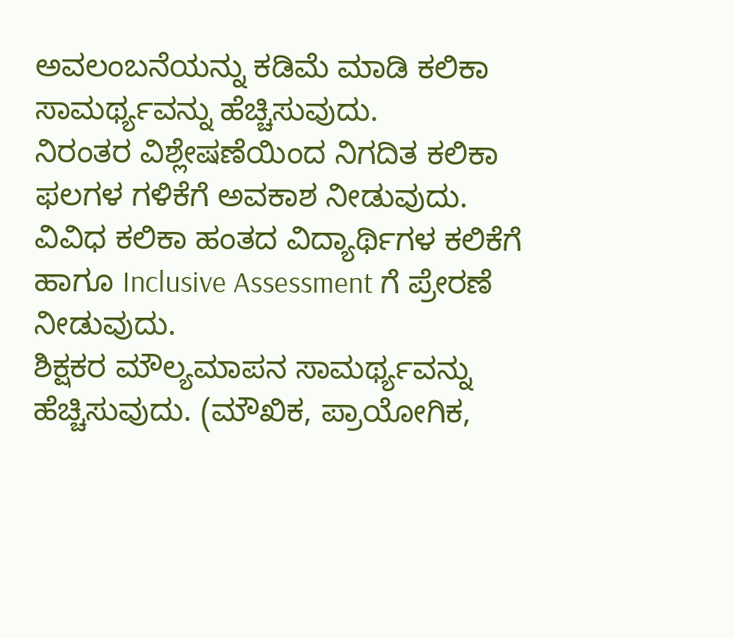ಅವಲಂಬನೆಯನ್ನು ಕಡಿಮೆ ಮಾಡಿ ಕಲಿಕಾ ಸಾಮರ್ಥ್ಯವನ್ನು ಹೆಚ್ಚಿಸುವುದು.
ನಿರಂತರ ವಿಶ್ಲೇಷಣೆಯಿಂದ ನಿಗದಿತ ಕಲಿಕಾ ಫಲಗಳ ಗಳಿಕೆಗೆ ಅವಕಾಶ ನೀಡುವುದು.
ವಿವಿಧ ಕಲಿಕಾ ಹಂತದ ವಿದ್ಯಾರ್ಥಿಗಳ ಕಲಿಕೆಗೆ ಹಾಗೂ Inclusive Assessment ಗೆ ಪ್ರೇರಣೆ ನೀಡುವುದು.
ಶಿಕ್ಷಕರ ಮೌಲ್ಯಮಾಪನ ಸಾಮರ್ಥ್ಯವನ್ನು ಹೆಚ್ಚಿಸುವುದು. (ಮೌಖಿಕ, ಪ್ರಾಯೋಗಿಕ,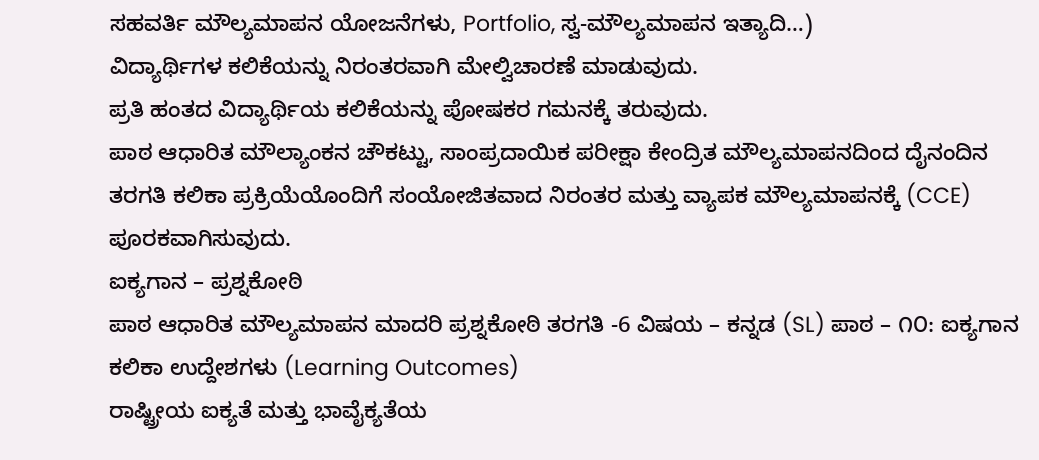ಸಹವರ್ತಿ ಮೌಲ್ಯಮಾಪನ ಯೋಜನೆಗಳು, Portfolio, ಸ್ವ-ಮೌಲ್ಯಮಾಪನ ಇತ್ಯಾದಿ…)
ವಿದ್ಯಾರ್ಥಿಗಳ ಕಲಿಕೆಯನ್ನು ನಿರಂತರವಾಗಿ ಮೇಲ್ವಿಚಾರಣೆ ಮಾಡುವುದು.
ಪ್ರತಿ ಹಂತದ ವಿದ್ಯಾರ್ಥಿಯ ಕಲಿಕೆಯನ್ನು ಪೋಷಕರ ಗಮನಕ್ಕೆ ತರುವುದು.
ಪಾಠ ಆಧಾರಿತ ಮೌಲ್ಯಾಂಕನ ಚೌಕಟ್ಟು, ಸಾಂಪ್ರದಾಯಿಕ ಪರೀಕ್ಷಾ ಕೇಂದ್ರಿತ ಮೌಲ್ಯಮಾಪನದಿಂದ ದೈನಂದಿನ ತರಗತಿ ಕಲಿಕಾ ಪ್ರಕ್ರಿಯೆಯೊಂದಿಗೆ ಸಂಯೋಜಿತವಾದ ನಿರಂತರ ಮತ್ತು ವ್ಯಾಪಕ ಮೌಲ್ಯಮಾಪನಕ್ಕೆ (CCE) ಪೂರಕವಾಗಿಸುವುದು.
ಐಕ್ಯಗಾನ – ಪ್ರಶ್ನಕೋಠಿ
ಪಾಠ ಆಧಾರಿತ ಮೌಲ್ಯಮಾಪನ ಮಾದರಿ ಪ್ರಶ್ನಕೋಠಿ ತರಗತಿ -6 ವಿಷಯ – ಕನ್ನಡ (SL) ಪಾಠ – ೧೦: ಐಕ್ಯಗಾನ
ಕಲಿಕಾ ಉದ್ದೇಶಗಳು (Learning Outcomes)
ರಾಷ್ಟ್ರೀಯ ಐಕ್ಯತೆ ಮತ್ತು ಭಾವೈಕ್ಯತೆಯ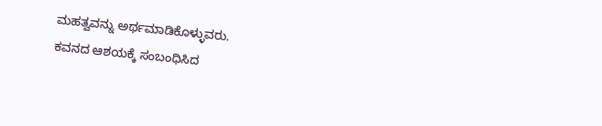ಮಹತ್ವವನ್ನು ಅರ್ಥಮಾಡಿಕೊಳ್ಳುವರು.
ಕವನದ ಆಶಯಕ್ಕೆ ಸಂಬಂಧಿಸಿದ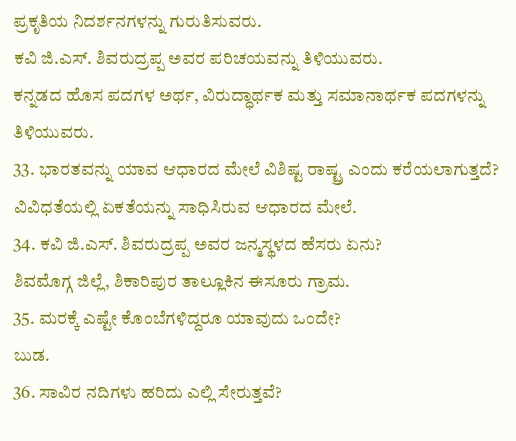ಪ್ರಕೃತಿಯ ನಿದರ್ಶನಗಳನ್ನು ಗುರುತಿಸುವರು.
ಕವಿ ಜಿ.ಎಸ್. ಶಿವರುದ್ರಪ್ಪ ಅವರ ಪರಿಚಯವನ್ನು ತಿಳಿಯುವರು.
ಕನ್ನಡದ ಹೊಸ ಪದಗಳ ಅರ್ಥ, ವಿರುದ್ಧಾರ್ಥಕ ಮತ್ತು ಸಮಾನಾರ್ಥಕ ಪದಗಳನ್ನು ತಿಳಿಯುವರು.
33. ಭಾರತವನ್ನು ಯಾವ ಆಧಾರದ ಮೇಲೆ ವಿಶಿಷ್ಟ ರಾಷ್ಟ್ರ ಎಂದು ಕರೆಯಲಾಗುತ್ತದೆ?
ವಿವಿಧತೆಯಲ್ಲಿ ಏಕತೆಯನ್ನು ಸಾಧಿಸಿರುವ ಆಧಾರದ ಮೇಲೆ.
34. ಕವಿ ಜಿ.ಎಸ್. ಶಿವರುದ್ರಪ್ಪ ಅವರ ಜನ್ಮಸ್ಥಳದ ಹೆಸರು ಏನು?
ಶಿವಮೊಗ್ಗ ಜಿಲ್ಲೆ, ಶಿಕಾರಿಪುರ ತಾಲ್ಲೂಕಿನ ಈಸೂರು ಗ್ರಾಮ.
35. ಮರಕ್ಕೆ ಎಷ್ಟೇ ಕೊಂಬೆಗಳಿದ್ದರೂ ಯಾವುದು ಒಂದೇ?
ಬುಡ.
36. ಸಾವಿರ ನದಿಗಳು ಹರಿದು ಎಲ್ಲಿ ಸೇರುತ್ತವೆ?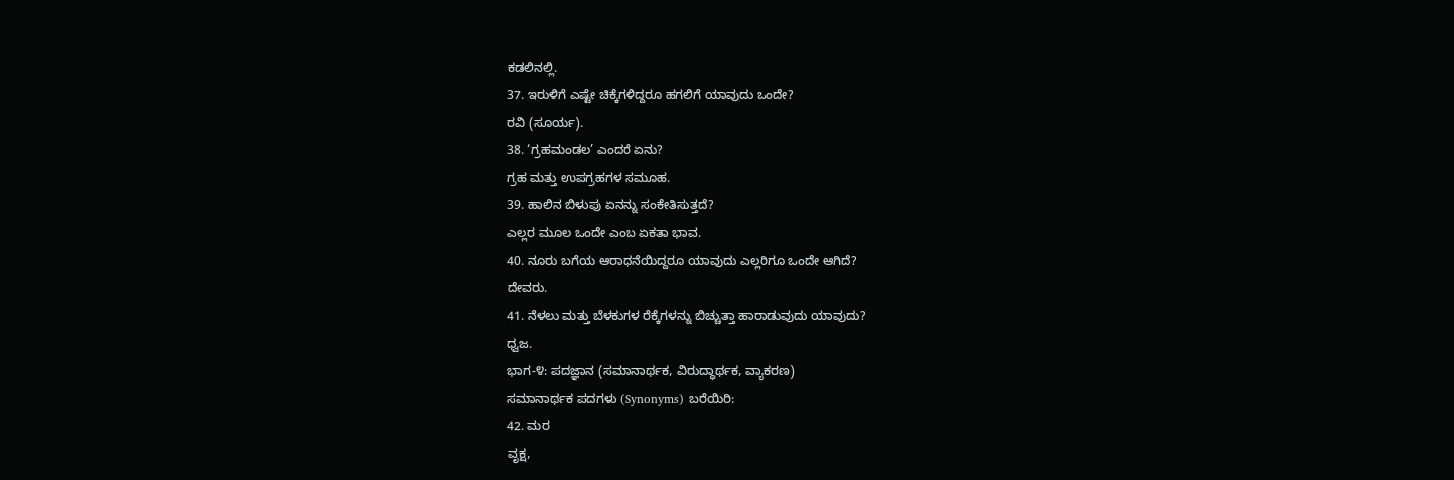ಕಡಲಿನಲ್ಲಿ.
37. ಇರುಳಿಗೆ ಎಷ್ಟೇ ಚಿಕ್ಕೆಗಳಿದ್ದರೂ ಹಗಲಿಗೆ ಯಾವುದು ಒಂದೇ?
ರವಿ (ಸೂರ್ಯ).
38. ‘ಗ್ರಹಮಂಡಲ’ ಎಂದರೆ ಏನು?
ಗ್ರಹ ಮತ್ತು ಉಪಗ್ರಹಗಳ ಸಮೂಹ.
39. ಹಾಲಿನ ಬಿಳುಪು ಏನನ್ನು ಸಂಕೇತಿಸುತ್ತದೆ?
ಎಲ್ಲರ ಮೂಲ ಒಂದೇ ಎಂಬ ಏಕತಾ ಭಾವ.
40. ನೂರು ಬಗೆಯ ಆರಾಧನೆಯಿದ್ದರೂ ಯಾವುದು ಎಲ್ಲರಿಗೂ ಒಂದೇ ಆಗಿದೆ?
ದೇವರು.
41. ನೆಳಲು ಮತ್ತು ಬೆಳಕುಗಳ ರೆಕ್ಕೆಗಳನ್ನು ಬಿಚ್ಚುತ್ತಾ ಹಾರಾಡುವುದು ಯಾವುದು?
ಧ್ವಜ.
ಭಾಗ-೪: ಪದಜ್ಞಾನ (ಸಮಾನಾರ್ಥಕ, ವಿರುದ್ಧಾರ್ಥಕ, ವ್ಯಾಕರಣ)
ಸಮಾನಾರ್ಥಕ ಪದಗಳು (Synonyms) ಬರೆಯಿರಿ:
42. ಮರ
ವೃಕ್ಷ,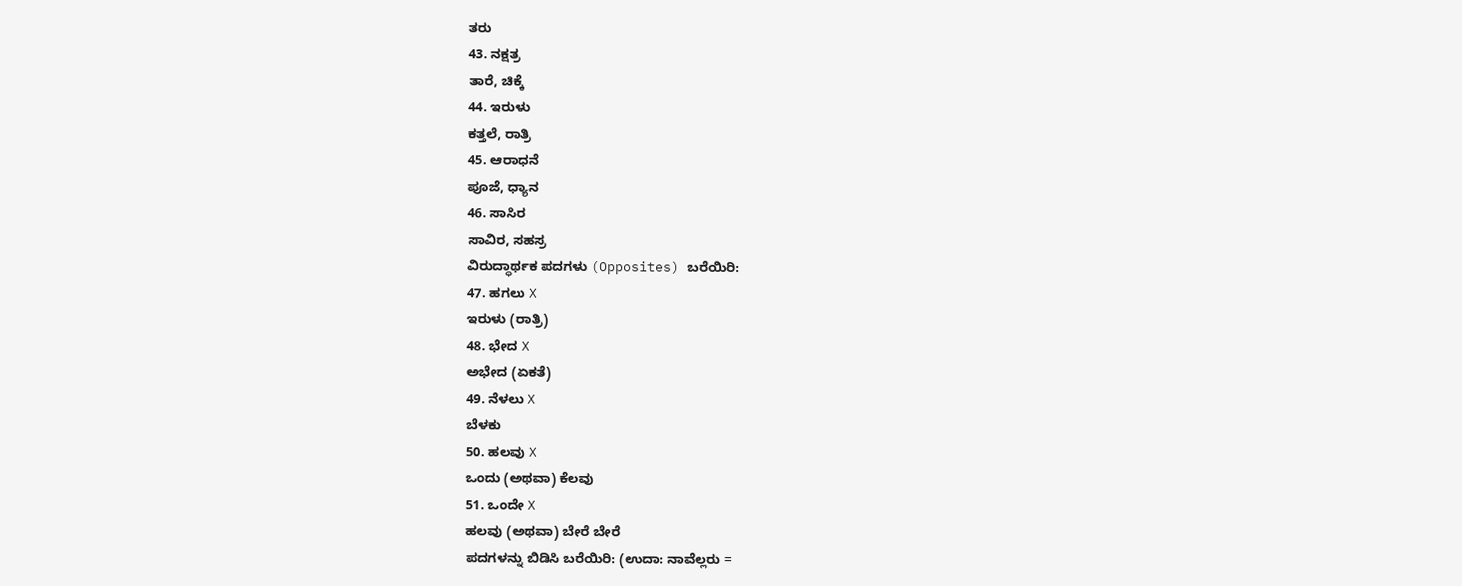ತರು
43. ನಕ್ಷತ್ರ
ತಾರೆ, ಚಿಕ್ಕೆ
44. ಇರುಳು
ಕತ್ತಲೆ, ರಾತ್ರಿ
45. ಆರಾಧನೆ
ಪೂಜೆ, ಧ್ಯಾನ
46. ಸಾಸಿರ
ಸಾವಿರ, ಸಹಸ್ರ
ವಿರುದ್ಧಾರ್ಥಕ ಪದಗಳು (Opposites) ಬರೆಯಿರಿ:
47. ಹಗಲು X
ಇರುಳು (ರಾತ್ರಿ)
48. ಭೇದ X
ಅಭೇದ (ಏಕತೆ)
49. ನೆಳಲು X
ಬೆಳಕು
50. ಹಲವು X
ಒಂದು (ಅಥವಾ) ಕೆಲವು
51. ಒಂದೇ X
ಹಲವು (ಅಥವಾ) ಬೇರೆ ಬೇರೆ
ಪದಗಳನ್ನು ಬಿಡಿಸಿ ಬರೆಯಿರಿ: (ಉದಾ: ನಾವೆಲ್ಲರು =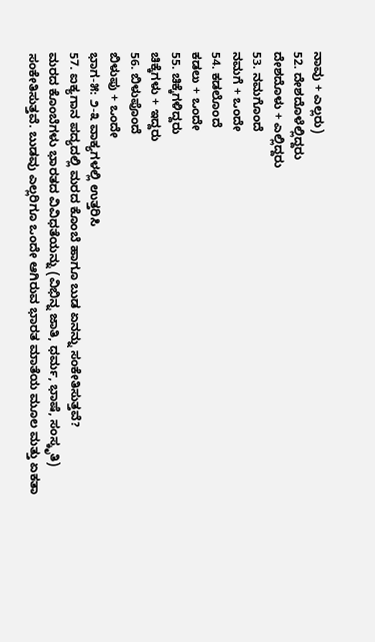ನಾವು + ಎಲ್ಲರು)
52. ದೇಶದೊಳೆಲ್ಲಿದ್ದರು
ದೇಶದೊಳು + ಎಲ್ಲಿದ್ದರು
53. ನಮಗೊಂದೆ
ನಮಗೆ + ಒಂದೇ
54. ಕಡಲೊಂದೆ
ಕಡಲು + ಒಂದೇ
55. ಚಿಕ್ಕೆಗಳಿದ್ದರು
ಚಿಕ್ಕೆಗಳು + ಇದ್ದರು
56. ಬಿಳುಪೊಂದೆ
ಬಿಳುಪು + ಒಂದೇ
ಭಾಗ-೫: ೨-೩ ವಾಕ್ಯಗಳಲ್ಲಿ ಉತ್ತರಿಸಿ
57. ಐಕ್ಯಗಾನ ಪದ್ಯದಲ್ಲಿ ಮರದ ಕೊಂಬೆ ಹಾಗೂ ಬುಡ ಏನನ್ನು ಸಂಕೇತಿಸುತ್ತವೆ?
ಮರದ ಕೊಂಬೆಗಳು ಭಾರತದ ವಿವಿಧತೆಯನ್ನು (ವಿಭಿನ್ನ ಜಾತಿ, ಧರ್ಮ, ಭಾಷೆ, ಸಂಸ್ಕೃತಿ) ಸಂಕೇತಿಸುತ್ತವೆ. ಬುಡವು ಎಲ್ಲರಿಗೂ ಒಂದೇ ಆಗಿರುವ ಭಾರತ ಮಾತೆಯ ಮೂಲ ಮತ್ತು ಏಕತಾ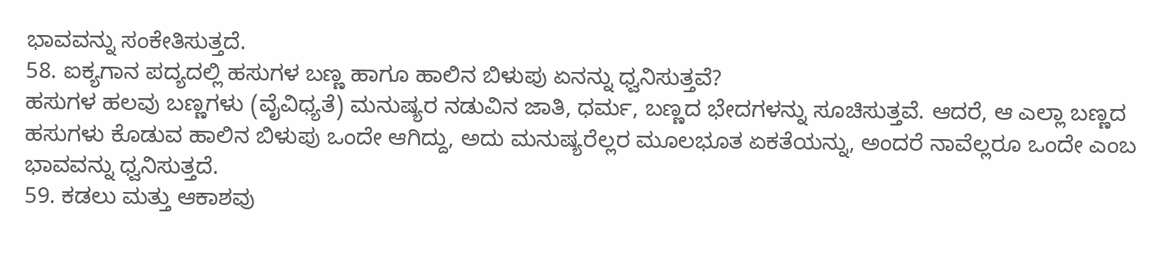ಭಾವವನ್ನು ಸಂಕೇತಿಸುತ್ತದೆ.
58. ಐಕ್ಯಗಾನ ಪದ್ಯದಲ್ಲಿ ಹಸುಗಳ ಬಣ್ಣ ಹಾಗೂ ಹಾಲಿನ ಬಿಳುಪು ಏನನ್ನು ಧ್ವನಿಸುತ್ತವೆ?
ಹಸುಗಳ ಹಲವು ಬಣ್ಣಗಳು (ವೈವಿಧ್ಯತೆ) ಮನುಷ್ಯರ ನಡುವಿನ ಜಾತಿ, ಧರ್ಮ, ಬಣ್ಣದ ಭೇದಗಳನ್ನು ಸೂಚಿಸುತ್ತವೆ. ಆದರೆ, ಆ ಎಲ್ಲಾ ಬಣ್ಣದ ಹಸುಗಳು ಕೊಡುವ ಹಾಲಿನ ಬಿಳುಪು ಒಂದೇ ಆಗಿದ್ದು, ಅದು ಮನುಷ್ಯರೆಲ್ಲರ ಮೂಲಭೂತ ಏಕತೆಯನ್ನು, ಅಂದರೆ ನಾವೆಲ್ಲರೂ ಒಂದೇ ಎಂಬ ಭಾವವನ್ನು ಧ್ವನಿಸುತ್ತದೆ.
59. ಕಡಲು ಮತ್ತು ಆಕಾಶವು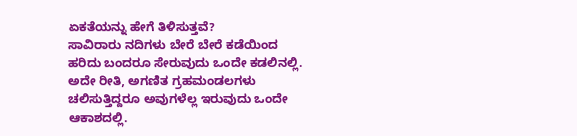ಏಕತೆಯನ್ನು ಹೇಗೆ ತಿಳಿಸುತ್ತವೆ?
ಸಾವಿರಾರು ನದಿಗಳು ಬೇರೆ ಬೇರೆ ಕಡೆಯಿಂದ ಹರಿದು ಬಂದರೂ ಸೇರುವುದು ಒಂದೇ ಕಡಲಿನಲ್ಲಿ. ಅದೇ ರೀತಿ, ಅಗಣಿತ ಗ್ರಹಮಂಡಲಗಳು ಚಲಿಸುತ್ತಿದ್ದರೂ ಅವುಗಳೆಲ್ಲ ಇರುವುದು ಒಂದೇ ಆಕಾಶದಲ್ಲಿ.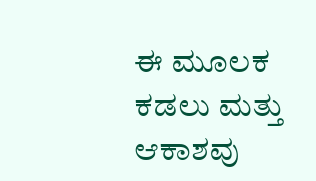ಈ ಮೂಲಕ ಕಡಲು ಮತ್ತು ಆಕಾಶವು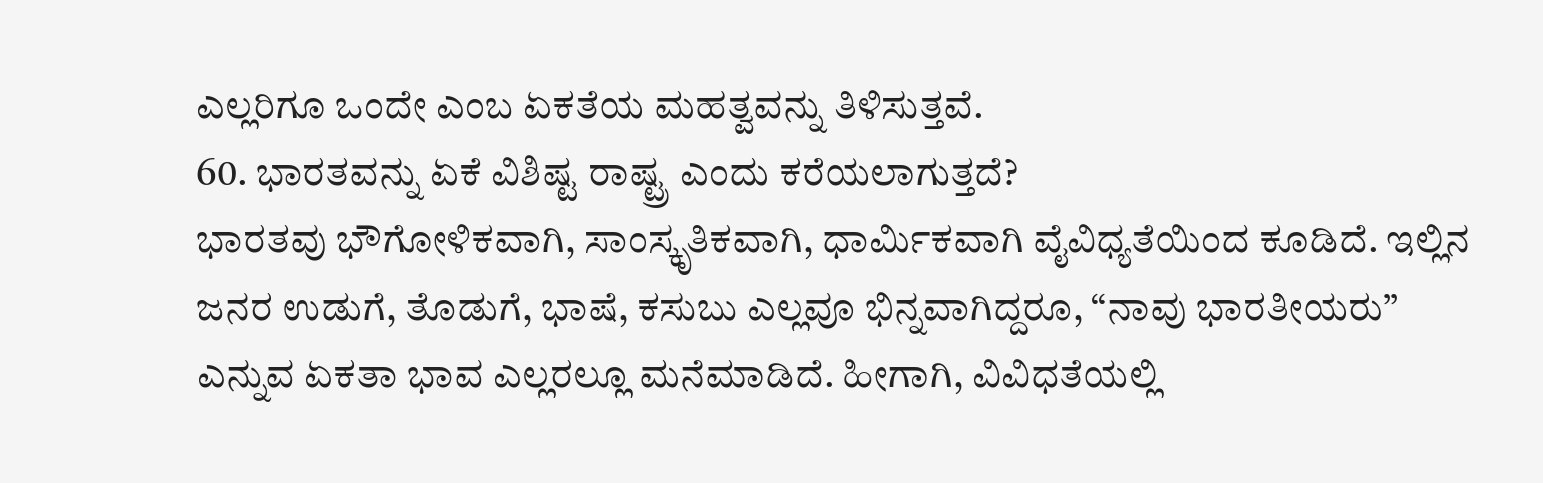ಎಲ್ಲರಿಗೂ ಒಂದೇ ಎಂಬ ಏಕತೆಯ ಮಹತ್ವವನ್ನು ತಿಳಿಸುತ್ತವೆ.
60. ಭಾರತವನ್ನು ಏಕೆ ವಿಶಿಷ್ಟ ರಾಷ್ಟ್ರ ಎಂದು ಕರೆಯಲಾಗುತ್ತದೆ?
ಭಾರತವು ಭೌಗೋಳಿಕವಾಗಿ, ಸಾಂಸ್ಕೃತಿಕವಾಗಿ, ಧಾರ್ಮಿಕವಾಗಿ ವೈವಿಧ್ಯತೆಯಿಂದ ಕೂಡಿದೆ. ಇಲ್ಲಿನ ಜನರ ಉಡುಗೆ, ತೊಡುಗೆ, ಭಾಷೆ, ಕಸುಬು ಎಲ್ಲವೂ ಭಿನ್ನವಾಗಿದ್ದರೂ, “ನಾವು ಭಾರತೀಯರು” ಎನ್ನುವ ಏಕತಾ ಭಾವ ಎಲ್ಲರಲ್ಲೂ ಮನೆಮಾಡಿದೆ. ಹೀಗಾಗಿ, ವಿವಿಧತೆಯಲ್ಲಿ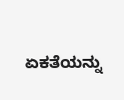ಏಕತೆಯನ್ನು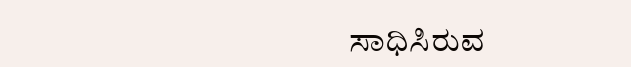ಸಾಧಿಸಿರುವ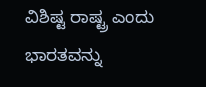ವಿಶಿಷ್ಟ ರಾಷ್ಟ್ರ ಎಂದು ಭಾರತವನ್ನು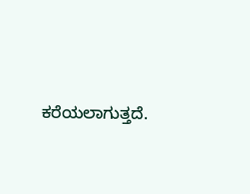ಕರೆಯಲಾಗುತ್ತದೆ.